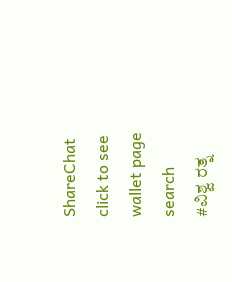ShareChat
click to see wallet page
search
#ವಿಶ್ವ ರತ್ನ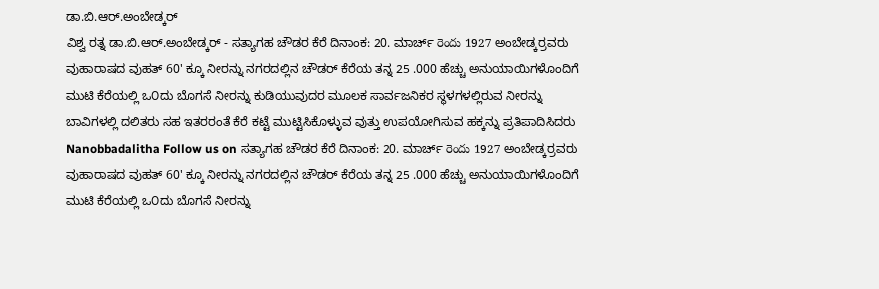ಡಾ.ಬಿ.ಆರ್.ಅಂಬೇಡ್ಕರ್
ವಿಶ್ವ ರತ್ನ ಡಾ.ಬಿ.ಆರ್.ಅಂಬೇಡ್ಕರ್ - ಸತ್ಯಾಗಹ ಚೌಡರ ಕೆರೆ ದಿನಾಂಕ: 20. ಮಾರ್ಚ್ రెందు 1927 ಅಂಬೇಡ್ಕರ್ರವರು ವುಹಾರಾಷದ ವುಹತ್ 60' ಕ್ಕೂ ನೀರನ್ನು ನಗರದಲ್ಲಿನ ಚೌಡರ್ ಕೆರೆಯ ತನ್ನ 25 .000 ಹೆಚ್ಚು ಅನುಯಾಯಿಗಳೊಂದಿಗೆ ಮುಟಿ ಕೆರೆಯಲ್ಲಿ ಒ೦ದು ಬೊಗಸೆ ನೀರನ್ನು ಕುಡಿಯುವುದರ ಮೂಲಕ ಸಾರ್ವಜನಿಕರ ಸ್ಥಳಗಳಲ್ಲಿರುವ ನೀರನ್ನು ಬಾವಿಗಳಲ್ಲಿ ದಲಿತರು ಸಹ ಇತರರಂತೆ ಕೆರೆ ಕಟ್ಟೆ ಮುಟ್ಟಿಸಿಕೊಳ್ಳುವ ವುತ್ತು ಉಪಯೋಗಿಸುವ ಹಕ್ಕನ್ನು ಪ್ರತಿಪಾದಿಸಿದರು Nanobbadalitha Follow us on ಸತ್ಯಾಗಹ ಚೌಡರ ಕೆರೆ ದಿನಾಂಕ: 20. ಮಾರ್ಚ್ రెందు 1927 ಅಂಬೇಡ್ಕರ್ರವರು ವುಹಾರಾಷದ ವುಹತ್ 60' ಕ್ಕೂ ನೀರನ್ನು ನಗರದಲ್ಲಿನ ಚೌಡರ್ ಕೆರೆಯ ತನ್ನ 25 .000 ಹೆಚ್ಚು ಅನುಯಾಯಿಗಳೊಂದಿಗೆ ಮುಟಿ ಕೆರೆಯಲ್ಲಿ ಒ೦ದು ಬೊಗಸೆ ನೀರನ್ನು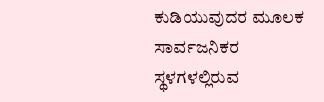ಕುಡಿಯುವುದರ ಮೂಲಕ ಸಾರ್ವಜನಿಕರ ಸ್ಥಳಗಳಲ್ಲಿರುವ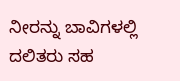ನೀರನ್ನು ಬಾವಿಗಳಲ್ಲಿ ದಲಿತರು ಸಹ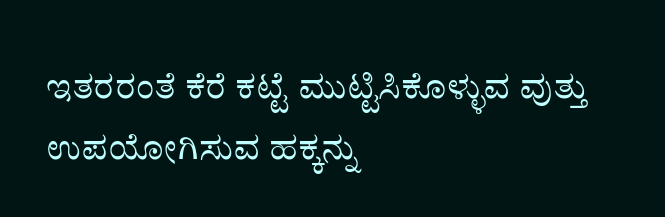ಇತರರಂತೆ ಕೆರೆ ಕಟ್ಟೆ ಮುಟ್ಟಿಸಿಕೊಳ್ಳುವ ವುತ್ತು ಉಪಯೋಗಿಸುವ ಹಕ್ಕನ್ನು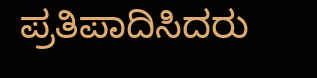ಪ್ರತಿಪಾದಿಸಿದರು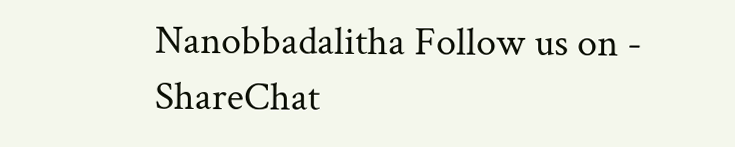Nanobbadalitha Follow us on - ShareChat